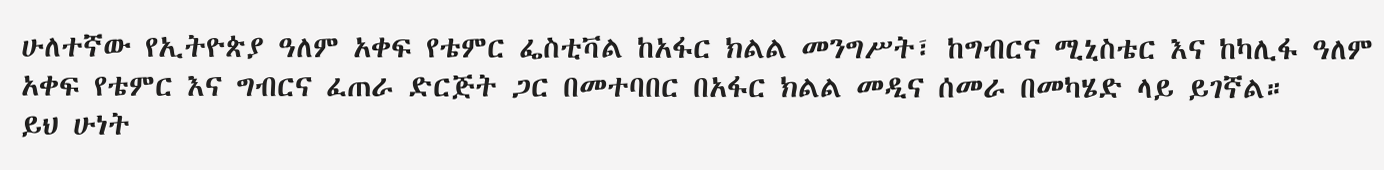ሁለተኛው የኢትዮጵያ ዓለም አቀፍ የቴምር ፌስቲቫል ከአፋር ክልል መንግሥት፣ ከግብርና ሚኒስቴር እና ከካሊፋ ዓለም አቀፍ የቴምር እና ግብርና ፈጠራ ድርጅት ጋር በመተባበር በአፋር ክልል መዲና ሰመራ በመካሄድ ላይ ይገኛል።
ይህ ሁነት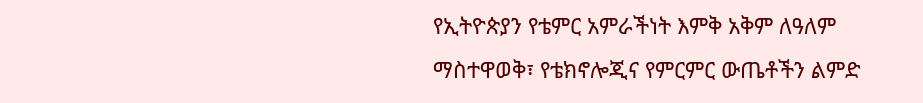የኢትዮጵያን የቴምር አምራችነት እምቅ አቅም ለዓለም ማስተዋወቅ፣ የቴክኖሎጂና የምርምር ውጤቶችን ልምድ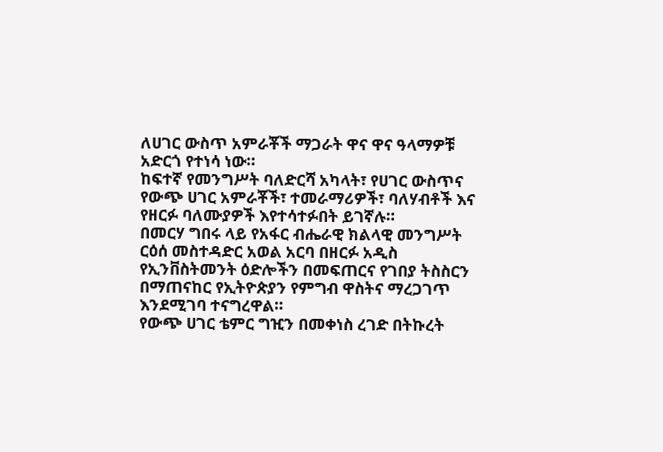ለሀገር ውስጥ አምራቾች ማጋራት ዋና ዋና ዓላማዎቹ አድርጎ የተነሳ ነው።
ከፍተኛ የመንግሥት ባለድርሻ አካላት፣ የሀገር ውስጥና የውጭ ሀገር አምራቾች፣ ተመራማሪዎች፣ ባለሃብቶች እና የዘርፉ ባለሙያዎች እየተሳተፉበት ይገኛሉ።
በመርሃ ግበሩ ላይ የአፋር ብሔራዊ ክልላዊ መንግሥት ርዕሰ መስተዳድር አወል አርባ በዘርፉ አዲስ የኢንቨስትመንት ዕድሎችን በመፍጠርና የገበያ ትስስርን በማጠናከር የኢትዮጵያን የምግብ ዋስትና ማረጋገጥ እንደሚገባ ተናግረዋል።
የውጭ ሀገር ቴምር ግዢን በመቀነስ ረገድ በትኩረት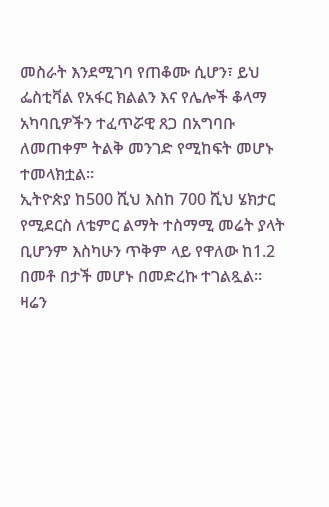መስራት እንደሚገባ የጠቆሙ ሲሆን፣ ይህ ፌስቲቫል የአፋር ክልልን እና የሌሎች ቆላማ አካባቢዎችን ተፈጥሯዊ ጸጋ በአግባቡ ለመጠቀም ትልቅ መንገድ የሚከፍት መሆኑ ተመላክቷል።
ኢትዮጵያ ከ500 ሺህ እስከ 700 ሺህ ሄክታር የሚደርስ ለቴምር ልማት ተስማሚ መሬት ያላት ቢሆንም እስካሁን ጥቅም ላይ የዋለው ከ1.2 በመቶ በታች መሆኑ በመድረኩ ተገልጿል።
ዛሬን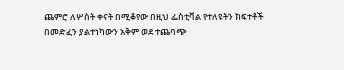ጨምሮ ለሦስት ቀናት በሚቆየው በዚህ ፌስቲቫል የተለዩትን ክፍተቶች በመድፈን ያልተነካውን አቅም ወደ ተጨባጭ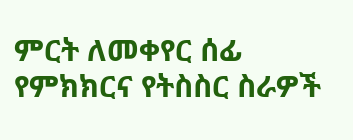ምርት ለመቀየር ሰፊ የምክክርና የትስስር ስራዎች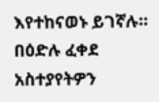እየተከናወኑ ይገኛሉ።
በዕድሉ ፈቀደ
አስተያየትዎን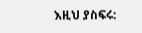እዚህ ያስፍሩ: